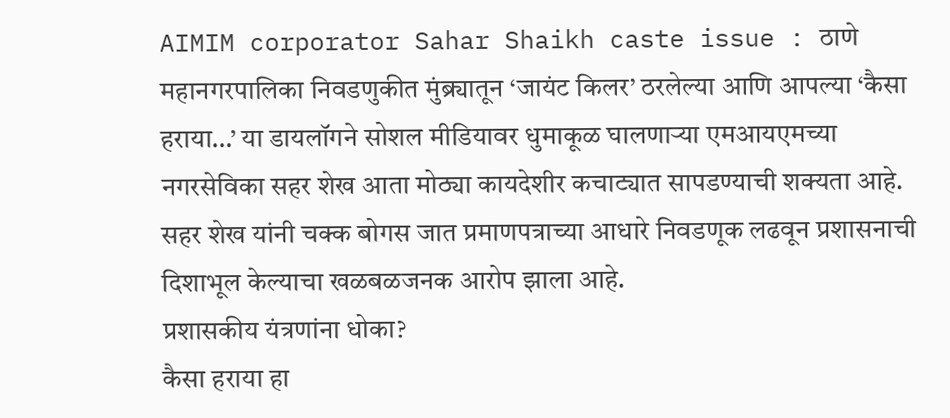AIMIM corporator Sahar Shaikh caste issue : ठाणे महानगरपालिका निवडणुकीत मुंब्र्यातून ‘जायंट किलर’ ठरलेल्या आणि आपल्या ‘कैसा हराया…’ या डायलॉगने सोशल मीडियावर धुमाकूळ घालणाऱ्या एमआयएमच्या नगरसेविका सहर शेख आता मोठ्या कायदेशीर कचाट्यात सापडण्याची शक्यता आहे. सहर शेख यांनी चक्क बोगस जात प्रमाणपत्राच्या आधारे निवडणूक लढवून प्रशासनाची दिशाभूल केल्याचा खळबळजनक आरोप झाला आहे.
प्रशासकीय यंत्रणांना धोका?
कैसा हराया हा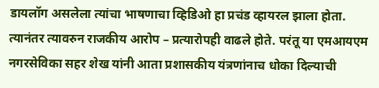डायलॉग असलेला त्यांचा भाषणाचा व्हिडिओ हा प्रचंड व्हायरल झाला होता. त्यानंतर त्यावरुन राजकीय आरोप – प्रत्यारोपही वाढले होते. परंतू या एमआयएम नगरसेविका सहर शेख यांनी आता प्रशासकीय यंत्रणांनाच धोका दिल्याची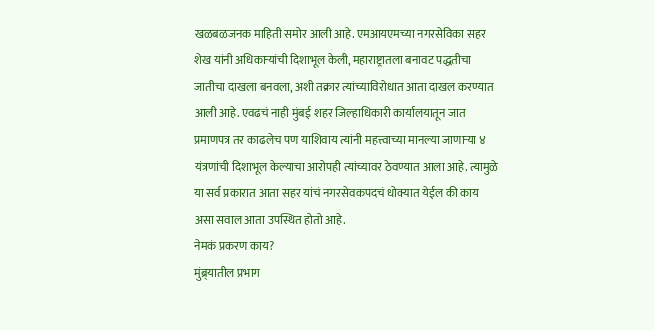खळबळजनक माहिती समोर आली आहे. एमआयएमच्या नगरसेविका सहर शेख यांनी अधिकाऱ्यांची दिशाभूल केली, महाराष्ट्रातला बनावट पद्धतीचा जातीचा दाखला बनवला, अशी तक्रार त्यांच्याविरोधात आता दाखल करण्यात आली आहे. एवढचं नाही मुंबई शहर जिल्हाधिकारी कार्यालयातून जात प्रमाणपत्र तर काढलेच पण याशिवाय त्यांनी महत्त्वाच्या मानल्या जाणाऱ्या ४ यंत्रणांची दिशाभूल केल्याचा आरोपही त्यांच्यावर ठेवण्यात आला आहे. त्यामुळे या सर्व प्रकारात आता सहर यांचं नगरसेवकपदचं धोक्यात येईल की काय असा सवाल आता उपस्थित होतो आहे.
नेमकं प्रकरण काय?
मुंब्र्यातील प्रभाग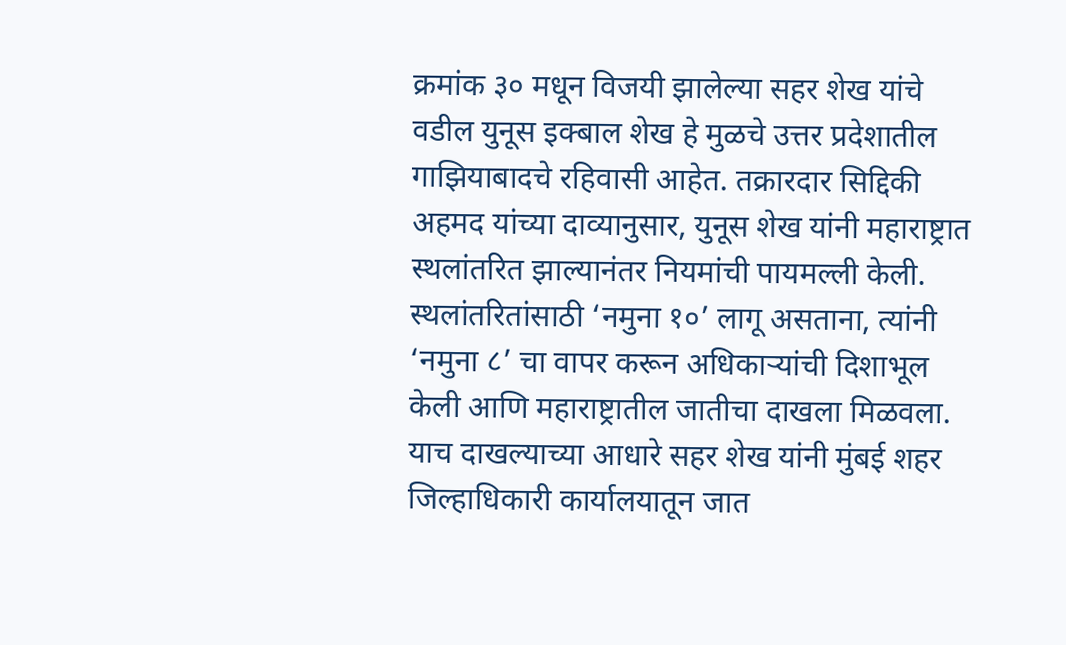क्रमांक ३० मधून विजयी झालेल्या सहर शेख यांचे वडील युनूस इक्बाल शेख हे मुळचे उत्तर प्रदेशातील गाझियाबादचे रहिवासी आहेत. तक्रारदार सिद्दिकी अहमद यांच्या दाव्यानुसार, युनूस शेख यांनी महाराष्ट्रात स्थलांतरित झाल्यानंतर नियमांची पायमल्ली केली. स्थलांतरितांसाठी ‘नमुना १०’ लागू असताना, त्यांनी ‘नमुना ८’ चा वापर करून अधिकाऱ्यांची दिशाभूल केली आणि महाराष्ट्रातील जातीचा दाखला मिळवला. याच दाखल्याच्या आधारे सहर शेख यांनी मुंबई शहर जिल्हाधिकारी कार्यालयातून जात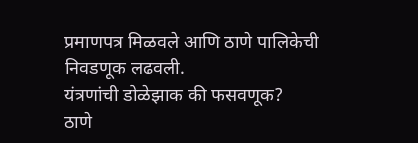प्रमाणपत्र मिळवले आणि ठाणे पालिकेची निवडणूक लढवली.
यंत्रणांची डोळेझाक की फसवणूक?
ठाणे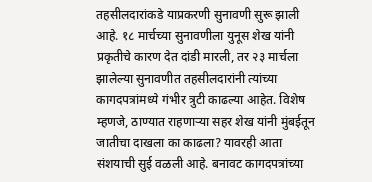तहसीलदारांकडे याप्रकरणी सुनावणी सुरू झाली आहे. १८ मार्चच्या सुनावणीला युनूस शेख यांनी प्रकृतीचे कारण देत दांडी मारली, तर २३ मार्चला झालेल्या सुनावणीत तहसीलदारांनी त्यांच्या कागदपत्रांमध्ये गंभीर त्रुटी काढल्या आहेत. विशेष म्हणजे, ठाण्यात राहणाऱ्या सहर शेख यांनी मुंबईतून जातीचा दाखला का काढला? यावरही आता संशयाची सुई वळली आहे. बनावट कागदपत्रांच्या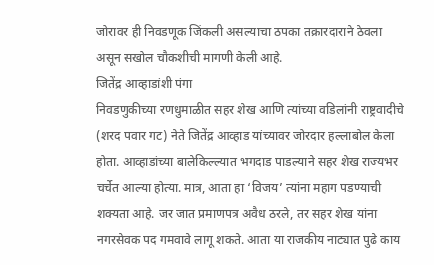जोरावर ही निवडणूक जिंकली असल्याचा ठपका तक्रारदाराने ठेवला असून सखोल चौकशीची मागणी केली आहे.
जितेंद्र आव्हाडांशी पंगा
निवडणुकीच्या रणधुमाळीत सहर शेख आणि त्यांच्या वडिलांनी राष्ट्रवादीचे (शरद पवार गट) नेते जितेंद्र आव्हाड यांच्यावर जोरदार हल्लाबोल केला होता. आव्हाडांच्या बालेकिल्ल्यात भगदाड पाडल्याने सहर शेख राज्यभर चर्चेत आल्या होत्या. मात्र, आता हा ‘विजय’ त्यांना महाग पडण्याची शक्यता आहे. जर जात प्रमाणपत्र अवैध ठरले, तर सहर शेख यांना नगरसेवक पद गमवावे लागू शकते. आता या राजकीय नाट्यात पुढे काय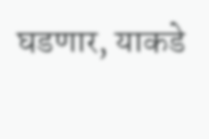घडणार, याकडे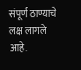संपूर्ण ठाण्याचे लक्ष लागले आहे.